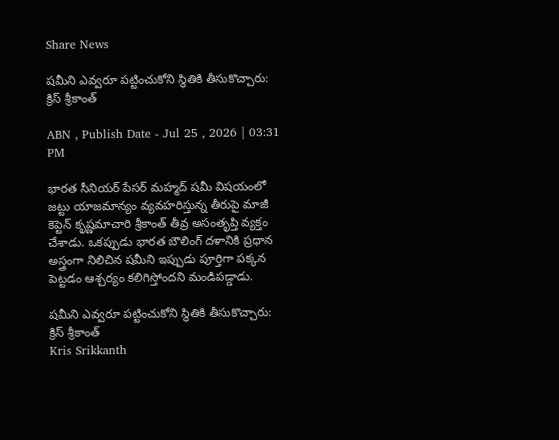Share News

షమీని ఎవ్వరూ పట్టించుకోని స్థితికి తీసుకొచ్చారు: క్రిస్ శ్రీకాంత్

ABN , Publish Date - Jul 25 , 2026 | 03:31 PM

భారత సీనియర్ పేసర్ మహ్మద్ షమీ విషయంలో జట్టు యాజమాన్యం వ్యవహరిస్తున్న తీరుపై మాజీ కెప్టెన్ కృష్ణమాచారి శ్రీకాంత్ తీవ్ర అసంతృప్తి వ్యక్తం చేశాడు. ఒకప్పుడు భారత బౌలింగ్ దళానికి ప్రధాన అస్త్రంగా నిలిచిన షమీని ఇప్పుడు పూర్తిగా పక్కన పెట్టడం ఆశ్చర్యం కలిగిస్తోందని మండిపడ్డాడు.

షమీని ఎవ్వరూ పట్టించుకోని స్థితికి తీసుకొచ్చారు: క్రిస్ శ్రీకాంత్
Kris Srikkanth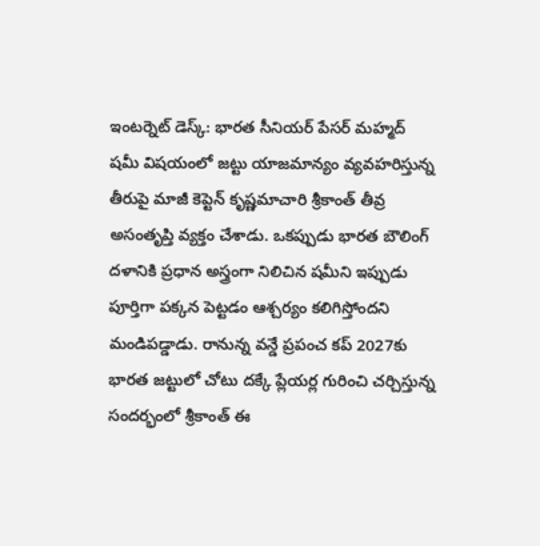ఇంటర్నెట్ డెస్క్: భారత సీనియర్ పేసర్ మహ్మద్ షమీ విషయంలో జట్టు యాజమాన్యం వ్యవహరిస్తున్న తీరుపై మాజీ కెప్టెన్ కృష్ణమాచారి శ్రీకాంత్ తీవ్ర అసంతృప్తి వ్యక్తం చేశాడు. ఒకప్పుడు భారత బౌలింగ్ దళానికి ప్రధాన అస్త్రంగా నిలిచిన షమీని ఇప్పుడు పూర్తిగా పక్కన పెట్టడం ఆశ్చర్యం కలిగిస్తోందని మండిపడ్డాడు. రానున్న వన్డే ప్రపంచ కప్ 2027కు భారత జట్టులో చోటు దక్కే ప్లేయర్ల గురించి చర్చిస్తున్న సందర్భంలో శ్రీకాంత్ ఈ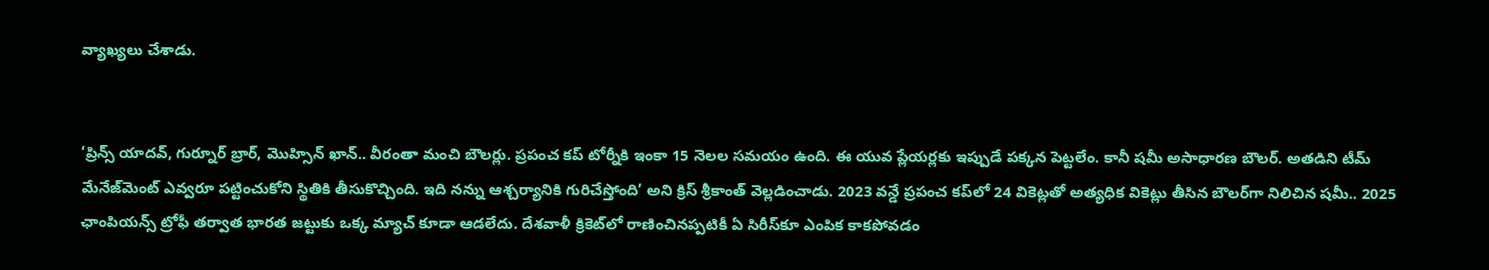వ్యాఖ్యలు చేశాడు.


‘ప్రిన్స్ యాదవ్, గుర్నూర్ బ్రార్, మొహ్సిన్ ఖాన్.. వీరంతా మంచి బౌలర్లు. ప్రపంచ కప్ టోర్నీకి ఇంకా 15 నెలల సమయం ఉంది. ఈ యువ ప్లేయర్లకు ఇప్పుడే పక్కన పెట్టలేం. కానీ షమీ అసాధారణ బౌలర్. అతడిని టీమ్ మేనేజ్‌మెంట్ ఎవ్వరూ పట్టించుకోని స్థితికి తీసుకొచ్చింది. ఇది నన్ను ఆశ్చర్యానికి గురిచేస్తోంది’ అని క్రిస్ శ్రీకాంత్ వెల్లడించాడు. 2023 వన్డే ప్రపంచ కప్‌లో 24 వికెట్లతో అత్యధిక వికెట్లు తీసిన బౌలర్‌గా నిలిచిన షమీ.. 2025 ఛాంపియన్స్ ట్రోఫీ తర్వాత భారత జట్టుకు ఒక్క మ్యాచ్ కూడా ఆడలేదు. దేశవాళీ క్రికెట్‌లో రాణించినప్పటికీ ఏ సిరీస్‌కూ ఎంపిక కాకపోవడం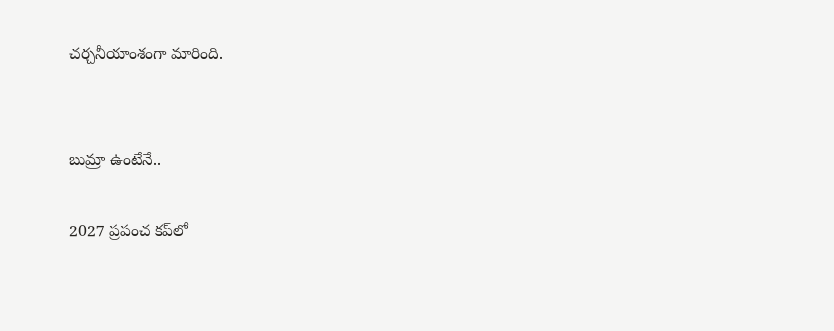చర్చనీయాంశంగా మారింది.


బుమ్రా ఉంటేనే..

2027 ప్రపంచ కప్‌లో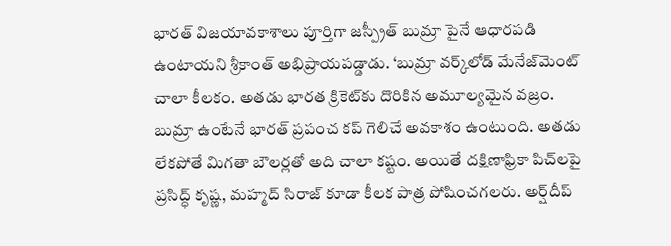భారత్ విజయావకాశాలు పూర్తిగా జస్ప్రీత్ బుమ్రా పైనే ఆధారపడి ఉంటాయని శ్రీకాంత్ అభిప్రాయపడ్డాడు. ‘బుమ్రా వర్క్‌లోడ్ మేనేజ్‌మెంట్ చాలా కీలకం. అతడు భారత క్రికెట్‌కు దొరికిన అమూల్యమైన వజ్రం. బుమ్రా ఉంటేనే భారత్ ప్రపంచ కప్ గెలిచే అవకాశం ఉంటుంది. అతడు లేకపోతే మిగతా బౌలర్లతో అది చాలా కష్టం. అయితే దక్షిణాఫ్రికా పిచ్‌లపై ప్రసిద్ధ్ కృష్ణ, మహ్మద్ సిరాజ్ కూడా కీలక పాత్ర పోషించగలరు. అర్ష్‌దీప్‌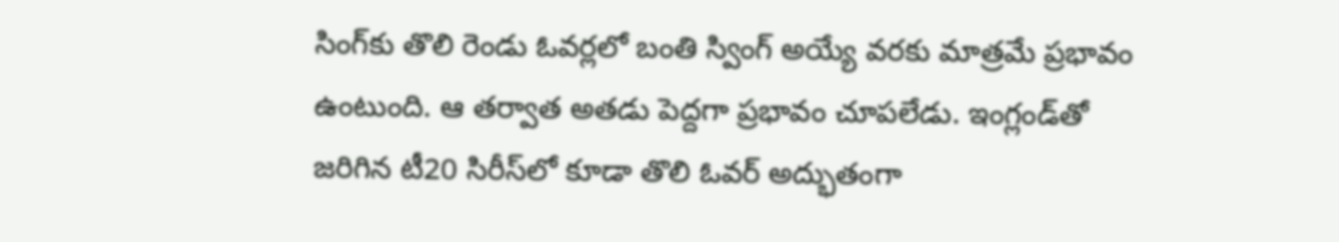సింగ్‌కు తొలి రెండు ఓవర్లలో బంతి స్వింగ్ అయ్యే వరకు మాత్రమే ప్రభావం ఉంటుంది. ఆ తర్వాత అతడు పెద్దగా ప్రభావం చూపలేడు. ఇంగ్లండ్‌తో జరిగిన టీ20 సిరీస్‌లో కూడా తొలి ఓవర్ అద్భుతంగా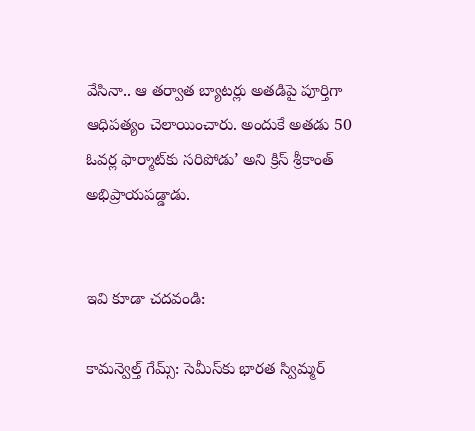వేసినా.. ఆ తర్వాత బ్యాటర్లు అతడిపై పూర్తిగా ఆధిపత్యం చెలాయించారు. అందుకే అతడు 50 ఓవర్ల ఫార్మాట్‌కు సరిపోడు’ అని క్రిస్ శ్రీకాంత్ అభిప్రాయపడ్డాడు.


ఇవి కూడా చదవండి:

కామన్వెల్త్ గేమ్స్: సెమీస్‌కు భారత స్విమ్మర్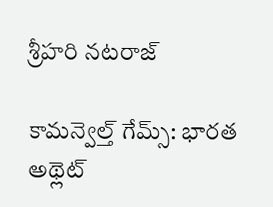శ్రీహరి నటరాజ్

కామన్వెల్త్ గేమ్స్: భారత అథ్లెట్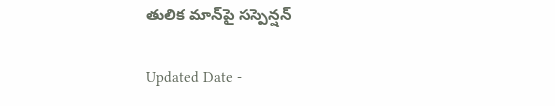తులిక మాన్‌పై సస్పెన్షన్

Updated Date -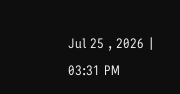Jul 25 , 2026 | 03:31 PM